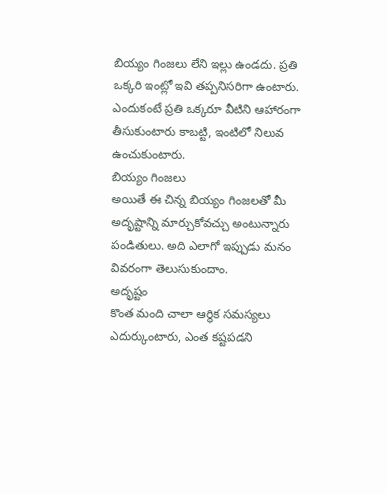బియ్యం గింజలు లేని ఇల్లు ఉండదు. ప్రతి ఒక్కరి ఇంట్లో ఇవి తప్పనిసరిగా ఉంటారు. ఎందుకంటే ప్రతి ఒక్కరూ వీటిని ఆహారంగా తీసుకుంటారు కాబట్టి, ఇంటిలో నిలువ ఉంచుకుంటారు.
బియ్యం గింజలు
అయితే ఈ చిన్న బియ్యం గింజలతో మీ అదృష్టాన్ని మార్చుకోవచ్చు అంటున్నారు పండితులు. అది ఎలాగో ఇప్పుడు మనం వివరంగా తెలుసుకుందాం.
అదృష్టం
కొంత మంది చాలా ఆర్థిక సమస్యలు ఎదుర్కుంటారు, ఎంత కష్టపడని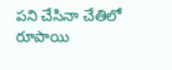పని చేసినా చేతిలో రూపాయి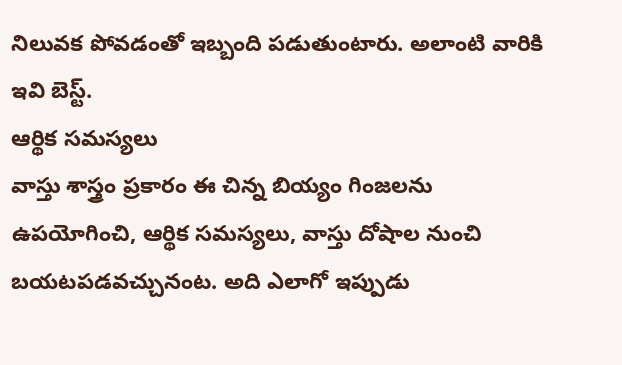నిలువక పోవడంతో ఇబ్బంది పడుతుంటారు. అలాంటి వారికి ఇవి బెస్ట్.
ఆర్థిక సమస్యలు
వాస్తు శాస్త్రం ప్రకారం ఈ చిన్న బియ్యం గింజలను ఉపయోగించి, ఆర్థిక సమస్యలు, వాస్తు దోషాల నుంచి బయటపడవచ్చునంట. అది ఎలాగో ఇప్పుడు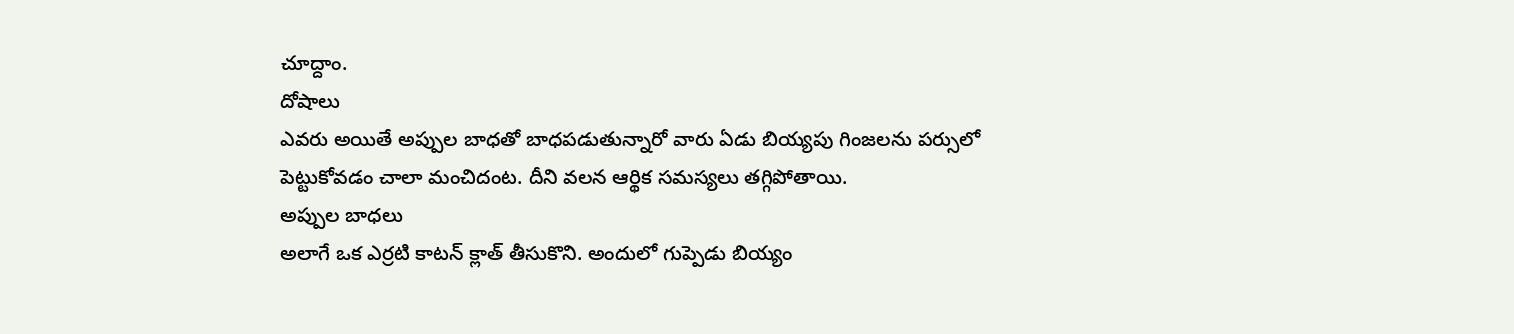చూద్దాం.
దోషాలు
ఎవరు అయితే అప్పుల బాధతో బాధపడుతున్నారో వారు ఏడు బియ్యపు గింజలను పర్సులో పెట్టుకోవడం చాలా మంచిదంట. దీని వలన ఆర్థిక సమస్యలు తగ్గిపోతాయి.
అప్పుల బాధలు
అలాగే ఒక ఎర్రటి కాటన్ క్లాత్ తీసుకొని. అందులో గుప్పెడు బియ్యం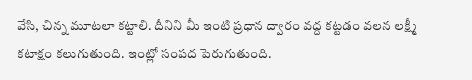వేసి, చిన్న మూటలా కట్టాలి. దీనిని మీ ఇంటి ప్రధాన ద్వారం వద్ద కట్టడం వలన లక్ష్మీ కటాక్షం కలుగుతుంది. ఇంట్లో సంపద పెరుగుతుంది.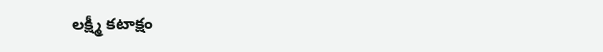లక్ష్మీ కటాక్షం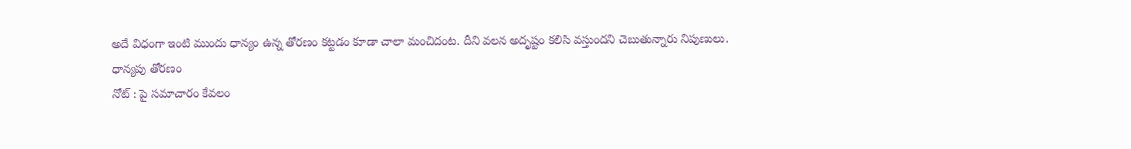అదే విధంగా ఇంటి ముందు ధాన్యం ఉన్న తోరణం కట్టడం కూడా చాలా మంచిదంట. దీని వలన అదృష్టం కలిసి వస్తుందని చెబుతున్నారు నిపుణులు.
ధాన్యపు తోరణం
నోట్ : పై సమాచారం కేవలం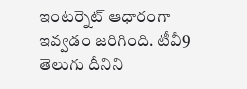ఇంటర్నెట్ ఆధారంగా ఇవ్వడం జరిగింది. టీవీ9 తెలుగు దీనిని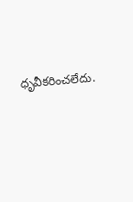ధృవీకరించలేదు.